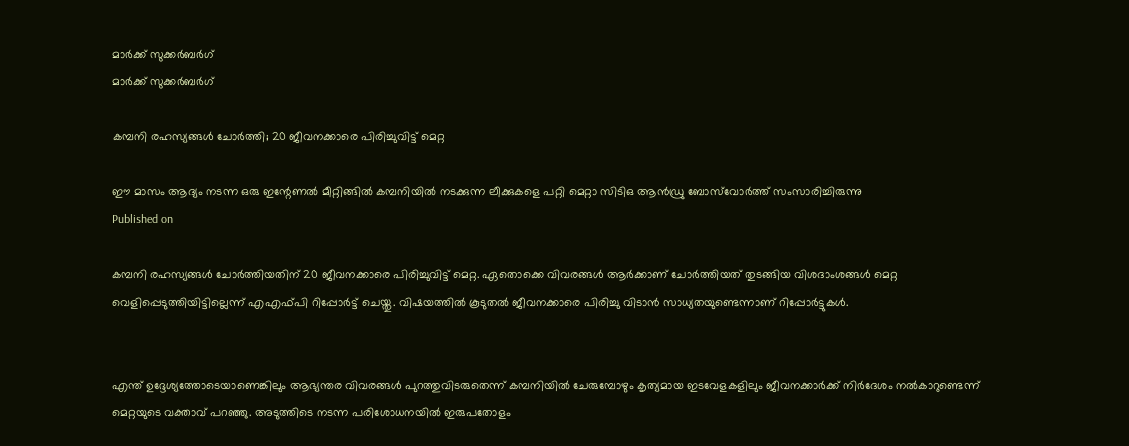മാർക്ക് സുക്കർബർഗ്
മാർക്ക് സുക്കർബർഗ്

കമ്പനി രഹസ്യങ്ങള്‍ ചോർത്തി; 20 ജീവനക്കാരെ പിരിച്ചുവിട്ട് മെറ്റ

ഈ മാസം ആദ്യം നടന്ന ഒരു ഇന്റേണൽ മീറ്റിങ്ങിൽ കമ്പനിയിൽ നടക്കുന്ന ലീക്കുകളെ പറ്റി മെറ്റാ സിടിഒ ആൻഡ്രു ബോസ്‌വോർത്ത് സംസാരിച്ചിരുന്നു
Published on

കമ്പനി രഹസ്യങ്ങൾ ചോർത്തിയതിന് 20 ജീവനക്കാരെ പിരിച്ചുവിട്ട് മെറ്റ. ഏതൊക്കെ വിവരങ്ങൾ ആർക്കാണ് ചോർത്തിയത് തുടങ്ങിയ വിശദാംശങ്ങൾ മെറ്റ വെളിപ്പെടുത്തിയിട്ടില്ലെന്ന് എഎഫ്പി റിപ്പോർട്ട് ചെയ്തു. വിഷയത്തിൽ കൂടുതൽ ജീവനക്കാരെ പിരിച്ചു വിടാൻ സാധ്യതയുണ്ടെന്നാണ് റിപ്പോർട്ടുകൾ.


എന്ത് ഉദ്ദേശ്യത്തോടെയാണെങ്കിലും ആഭ്യന്തര വിവരങ്ങൾ പുറത്തുവിടരുതെന്ന് കമ്പനിയിൽ ചേരുമ്പോഴും കൃത്യമായ ഇടവേളകളിലും ജീവനക്കാർക്ക് നിർദേശം നൽകാറുണ്ടെന്ന് മെറ്റയുടെ വക്താവ് പറഞ്ഞു. അടുത്തിടെ നടന്ന പരിശോധനയിൽ ഇരുപതോളം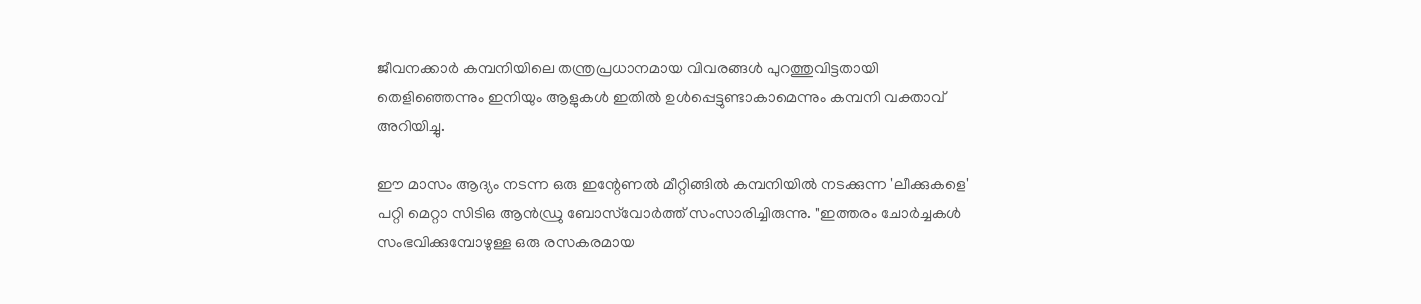ജീവനക്കാർ കമ്പനിയിലെ തന്ത്രപ്രധാനമായ വിവരങ്ങൾ പുറത്തുവിട്ടതായി തെളിഞ്ഞെന്നും ഇനിയും ആളുകൾ ഇതിൽ ഉൾപ്പെട്ടുണ്ടാകാമെന്നും കമ്പനി വക്താവ് അറിയിച്ചു.

ഈ മാസം ആദ്യം നടന്ന ഒരു ഇന്റേണൽ മീറ്റിങ്ങിൽ കമ്പനിയിൽ നടക്കുന്ന 'ലീക്കുകളെ' പറ്റി മെറ്റാ സിടിഒ ആൻഡ്രു ബോസ്‌വോർത്ത് സംസാരിച്ചിരുന്നു. "ഇത്തരം ചോർച്ചകൾ സംഭവിക്കുമ്പോഴുള്ള ഒരു രസകരമായ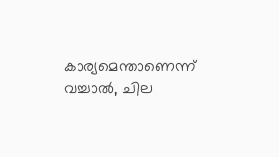കാര്യമെന്താണെന്ന് വച്ചാൽ, ചില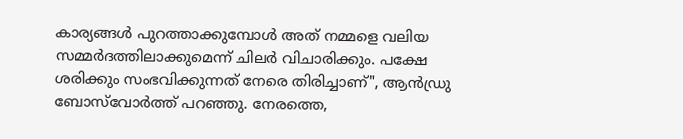കാര്യങ്ങൾ പുറത്താക്കുമ്പോൾ അത് നമ്മളെ വലിയ സമ്മർദത്തിലാക്കുമെന്ന് ചിലർ വിചാരിക്കും. പക്ഷേ ശരിക്കും സംഭവിക്കുന്നത് നേരെ തിരിച്ചാണ്", ആൻഡ്രു ബോസ്‌വോർത്ത് പറഞ്ഞു. നേരത്തെ,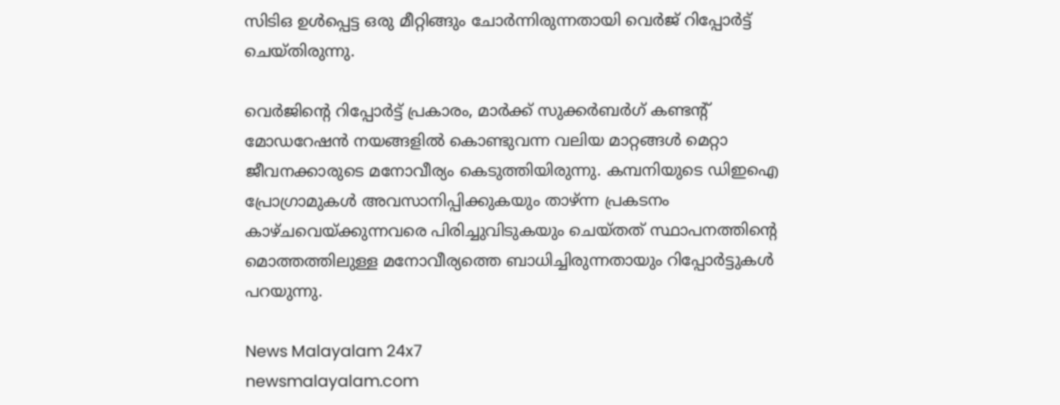സിടിഒ ഉൾപ്പെട്ട ഒരു മീറ്റിങ്ങും ചോർന്നിരുന്നതായി വെർജ് റിപ്പോർട്ട് ചെയ്തിരുന്നു.

വെർജിന്റെ റിപ്പോർട്ട് പ്രകാരം, മാർക്ക് സുക്കർബർഗ് കണ്ടന്റ് മോഡറേഷൻ നയങ്ങളിൽ കൊണ്ടുവന്ന വലിയ മാറ്റങ്ങൾ മെറ്റാ ജീവനക്കാരുടെ മനോവീര്യം കെടുത്തിയിരുന്നു. കമ്പനിയുടെ ഡിഇഐ പ്രോഗ്രാമുകൾ അവസാനിപ്പിക്കുകയും താഴ്ന്ന പ്രകടനം കാഴ്ചവെയ്ക്കുന്നവരെ പിരിച്ചുവിടുകയും ചെയ്തത് സ്ഥാപനത്തിന്റെ മൊത്തത്തിലുള്ള മനോവീര്യത്തെ ബാധിച്ചിരുന്നതായും റിപ്പോർട്ടുകൾ പറയുന്നു.

News Malayalam 24x7
newsmalayalam.com